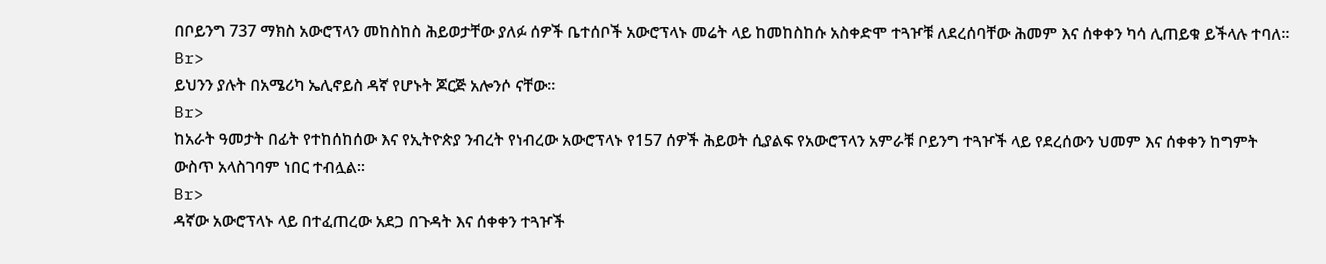በቦይንግ 737 ማክስ አውሮፕላን መከስከስ ሕይወታቸው ያለፉ ሰዎች ቤተሰቦች አውሮፕላኑ መሬት ላይ ከመከስከሱ አስቀድሞ ተጓዦቹ ለደረሰባቸው ሕመም እና ሰቀቀን ካሳ ሊጠይቁ ይችላሉ ተባለ።
Br>
ይህንን ያሉት በአሜሪካ ኤሊኖይስ ዳኛ የሆኑት ጆርጅ አሎንሶ ናቸው።
Br>
ከአራት ዓመታት በፊት የተከሰከሰው እና የኢትዮጵያ ንብረት የነብረው አውሮፕላኑ የ157 ሰዎች ሕይወት ሲያልፍ የአውሮፕላን አምራቹ ቦይንግ ተጓዦች ላይ የደረሰውን ህመም እና ሰቀቀን ከግምት ውስጥ አላስገባም ነበር ተብሏል።
Br>
ዳኛው አውሮፕላኑ ላይ በተፈጠረው አደጋ በጉዳት እና ሰቀቀን ተጓዦች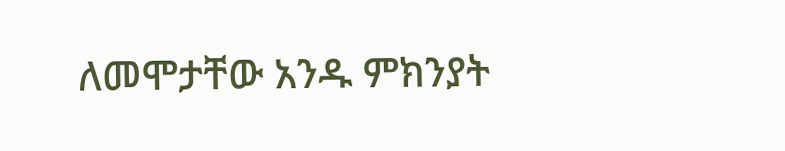ለመሞታቸው አንዱ ምክንያት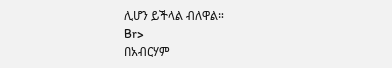ሊሆን ይችላል ብለዋል።
Br>
በአብርሃም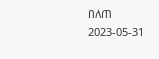በለጠ
2023-05-31